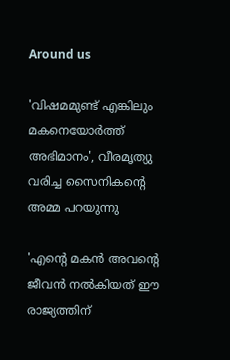Around us

'വിഷമമുണ്ട് എങ്കിലും മകനെയോര്‍ത്ത് അഭിമാനം', വീരമൃത്യു വരിച്ച സൈനികന്റെ അമ്മ പറയുന്നു

'എന്റെ മകന്‍ അവന്റെ ജീവന്‍ നല്‍കിയത് ഈ രാജ്യത്തിന്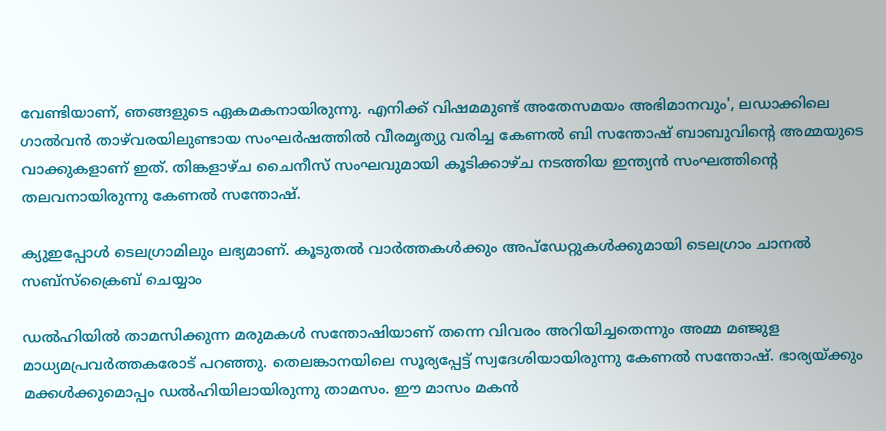വേണ്ടിയാണ്, ഞങ്ങളുടെ ഏകമകനായിരുന്നു. എനിക്ക് വിഷമമുണ്ട് അതേസമയം അഭിമാനവും', ലഡാക്കിലെ ഗാല്‍വന്‍ താഴ്‌വരയിലുണ്ടായ സംഘര്‍ഷത്തില്‍ വീരമൃത്യു വരിച്ച കേണല്‍ ബി സന്തോഷ് ബാബുവിന്റെ അമ്മയുടെ വാക്കുകളാണ് ഇത്. തിങ്കളാഴ്ച ചൈനീസ് സംഘവുമായി കൂടിക്കാഴ്ച നടത്തിയ ഇന്ത്യന്‍ സംഘത്തിന്റെ തലവനായിരുന്നു കേണല്‍ സന്തോഷ്.

ക്യുഇപ്പോള്‍ ടെലഗ്രാമിലും ലഭ്യമാണ്. കൂടുതല്‍ വാര്‍ത്തകള്‍ക്കും അപ്‌ഡേറ്റുകള്‍ക്കുമായി ടെലഗ്രാം ചാനല്‍ സബ്‌സ്‌ക്രൈബ് ചെയ്യാം

ഡല്‍ഹിയില്‍ താമസിക്കുന്ന മരുമകള്‍ സന്തോഷിയാണ് തന്നെ വിവരം അറിയിച്ചതെന്നും അമ്മ മഞ്ജുള മാധ്യമപ്രവര്‍ത്തകരോട് പറഞ്ഞു. തെലങ്കാനയിലെ സൂര്യപ്പേട്ട് സ്വദേശിയായിരുന്നു കേണല്‍ സന്തോഷ്. ഭാര്യയ്ക്കും മക്കള്‍ക്കുമൊപ്പം ഡല്‍ഹിയിലായിരുന്നു താമസം. ഈ മാസം മകന്‍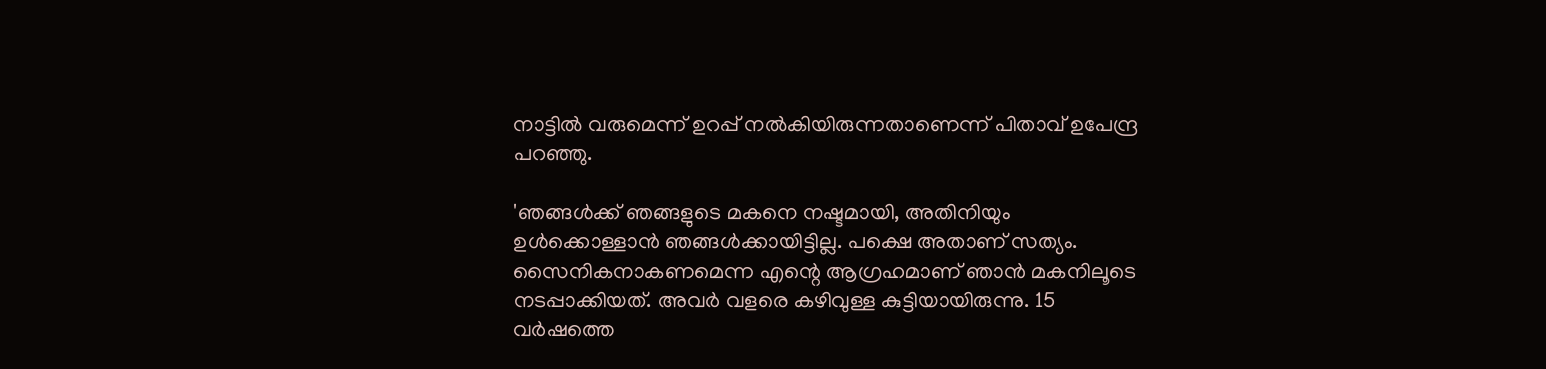നാട്ടില്‍ വരുമെന്ന് ഉറപ്പ് നല്‍കിയിരുന്നതാണെന്ന് പിതാവ് ഉപേന്ദ്ര പറഞ്ഞു.

'ഞങ്ങള്‍ക്ക് ഞങ്ങളുടെ മകനെ നഷ്ടമായി, അതിനിയും ഉള്‍ക്കൊള്ളാന്‍ ഞങ്ങള്‍ക്കായിട്ടില്ല. പക്ഷെ അതാണ് സത്യം. സൈനികനാകണമെന്ന എന്റെ ആഗ്രഹമാണ് ഞാന്‍ മകനിലൂടെ നടപ്പാക്കിയത്. അവര്‍ വളരെ കഴിവുള്ള കുട്ടിയായിരുന്നു. 15 വര്‍ഷത്തെ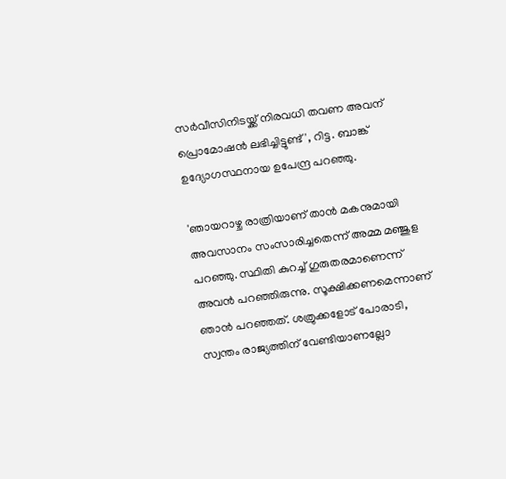സര്‍വീസിനിടയ്ക്ക് നിരവധി തവണ അവന് പ്രൊമോഷന്‍ ലഭിച്ചിട്ടുണ്ട്', റിട്ട. ബാങ്ക് ഉദ്യോഗസ്ഥനായ ഉപേന്ദ്ര പറഞ്ഞു.

'ഞായറാഴ്ച രാത്രിയാണ് താന്‍ മകനുമായി അവസാനം സംസാരിച്ചതെന്ന് അമ്മ മഞ്ജുള പറഞ്ഞു. സ്ഥിതി കുറച്ച് ഗുരുതരമാണെന്ന് അവന്‍ പറഞ്ഞിരുന്നു. സൂക്ഷിക്കണമെന്നാണ് ഞാന്‍ പറഞ്ഞത്. ശത്രുക്കളോട് പോരാടി, സ്വന്തം രാജ്യത്തിന് വേണ്ടിയാണല്ലോ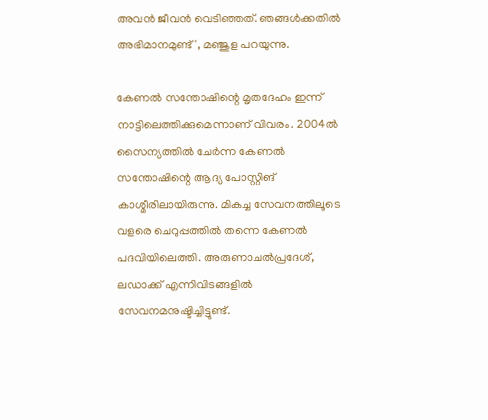അവന്‍ ജീവന്‍ വെടിഞ്ഞത്. ഞങ്ങള്‍ക്കതില്‍ അഭിമാനമുണ്ട്', മഞ്ജുള പറയുന്നു.

കേണല്‍ സന്തോഷിന്റെ മൃതദേഹം ഇന്ന് നാട്ടിലെത്തിക്കുമെന്നാണ് വിവരം. 2004ല്‍ സൈന്യത്തില്‍ ചേര്‍ന്ന കേണല്‍ സന്തോഷിന്റെ ആദ്യ പോസ്റ്റിങ് കാശ്മീരിലായിരുന്നു. മികച്ച സേവനത്തിലൂടെ വളരെ ചെറുപ്പത്തില്‍ തന്നെ കേണല്‍ പദവിയിലെത്തി. അരുണാചല്‍പ്രദേശ്, ലഡാക്ക് എന്നിവിടങ്ങളില്‍ സേവനമനുഷ്ടിച്ചിട്ടുണ്ട്.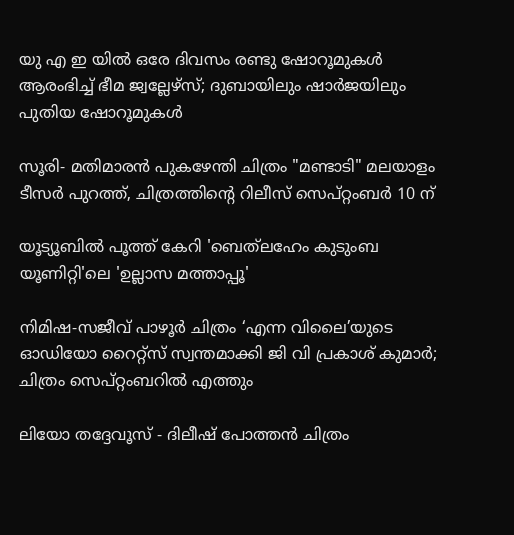യു എ ഇ യിൽ ഒരേ ദിവസം രണ്ടു ഷോറൂമുകൾ ആരംഭിച്ച് ഭീമ ജ്വല്ലേഴ്‌സ്; ദുബായിലും ഷാർജയിലും പുതിയ ഷോറൂമുകള്‍

സൂരി- മതിമാരൻ പുകഴേന്തി ചിത്രം "മണ്ടാടി" മലയാളം ടീസർ പുറത്ത്, ചിത്രത്തിന്റെ റിലീസ് സെപ്റ്റംബർ 10 ന്

യൂട്യൂബിൽ പൂത്ത് കേറി 'ബെത്‌ലഹേം കുടുംബ യൂണിറ്റി'ലെ 'ഉല്ലാസ മത്താപ്പൂ'

നിമിഷ-സജീവ് പാഴൂർ ചിത്രം ‘എന്ന വിലൈ’യുടെ ഓഡിയോ റൈറ്റ്സ് സ്വന്തമാക്കി ജി വി പ്രകാശ് കുമാർ; ചിത്രം സെപ്റ്റംബറിൽ എത്തും

ലിയോ തദ്ദേവൂസ് - ദിലീഷ് പോത്തൻ ചിത്രം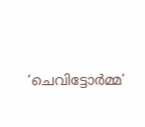‘ചെവിട്ടോർമ്മ’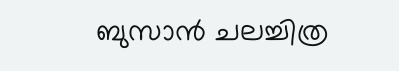ബുസാൻ ചലച്ചിത്ര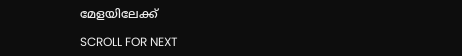മേളയിലേക്ക്

SCROLL FOR NEXT